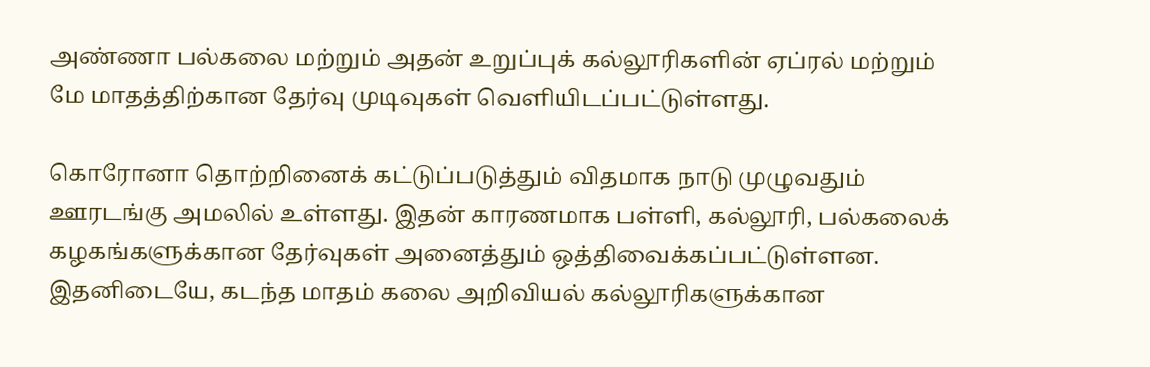அண்ணா பல்கலை மற்றும் அதன் உறுப்புக் கல்லூரிகளின் ஏப்ரல் மற்றும் மே மாதத்திற்கான தேர்வு முடிவுகள் வெளியிடப்பட்டுள்ளது.

கொரோனா தொற்றினைக் கட்டுப்படுத்தும் விதமாக நாடு முழுவதும் ஊரடங்கு அமலில் உள்ளது. இதன் காரணமாக பள்ளி, கல்லூரி, பல்கலைக் கழகங்களுக்கான தேர்வுகள் அனைத்தும் ஒத்திவைக்கப்பட்டுள்ளன.
இதனிடையே, கடந்த மாதம் கலை அறிவியல் கல்லூரிகளுக்கான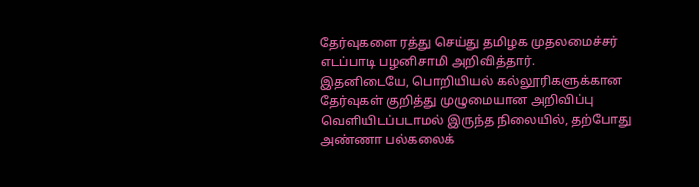தேர்வுகளை ரத்து செய்து தமிழக முதலமைச்சர் எடப்பாடி பழனிசாமி அறிவித்தார்.
இதனிடையே, பொறியியல் கல்லூரிகளுக்கான தேர்வுகள் குறித்து முழுமையான அறிவிப்பு வெளியிடப்படாமல் இருந்த நிலையில், தற்போது அண்ணா பல்கலைக்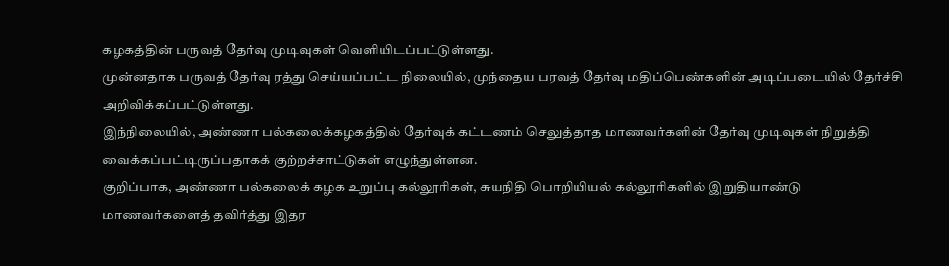கழகத்தின் பருவத் தேர்வு முடிவுகள் வெளியிடப்பட்டுள்ளது.
முன்னதாக பருவத் தேர்வு ரத்து செய்யப்பட்ட நிலையில், முந்தைய பரவத் தேர்வு மதிப்பெண்களின் அடிப்படையில் தேர்ச்சி அறிவிக்கப்பட்டுள்ளது.
இந்நிலையில், அண்ணா பல்கலைக்கழகத்தில் தேர்வுக் கட்டணம் செலுத்தாத மாணவர்களின் தேர்வு முடிவுகள் நிறுத்தி வைக்கப்பட்டிருப்பதாகக் குற்றச்சாட்டுகள் எழுந்துள்ளன.
குறிப்பாக, அண்ணா பல்கலைக் கழக உறுப்பு கல்லூரிகள், சுயநிதி பொறியியல் கல்லூரிகளில் இறுதியாண்டு மாணவர்களைத் தவிர்த்து இதர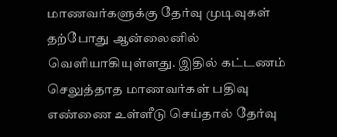மாணவர்களுக்கு தேர்வு முடிவுகள் தற்போது ஆன்லைனில் வெளியாகியுள்ளது. இதில் கட்டணம் செலுத்தாத மாணவர்கள் பதிவு எண்ணை உள்ளீடு செய்தால் தேர்வு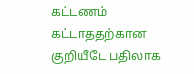கட்டணம் கட்டாததற்கான குறியீடே பதிலாக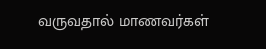வருவதால் மாணவர்கள்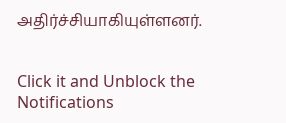அதிர்ச்சியாகியுள்ளனர்.


Click it and Unblock the Notifications